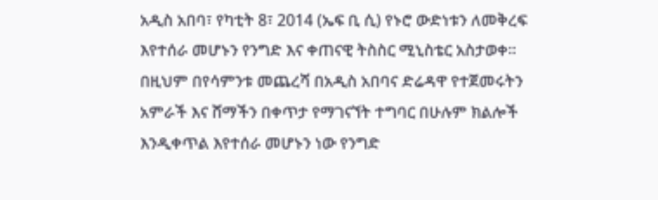አዲስ አበባ፣ የካቲት 8፣ 2014 (ኤፍ ቢ ሲ) የኑሮ ውድነቱን ለመቅረፍ እየተሰራ መሆኑን የንግድ እና ቀጠናዊ ትስስር ሚኒስቴር አስታወቀ፡፡
በዚህም በየሳምንቱ መጨረሻ በአዲስ አበባና ድሬዳዋ የተጀመሩትን አምራች እና ሸማችን በቀጥታ የማገናኘት ተግባር በሁሉም ክልሎች እንዲቀጥል እየተሰራ መሆኑን ነው የንግድ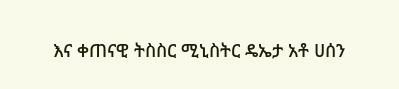እና ቀጠናዊ ትስስር ሚኒስትር ዴኤታ አቶ ሀሰን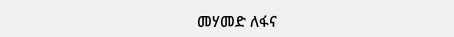መሃመድ ለፋና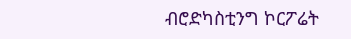ብሮድካስቲንግ ኮርፖሬት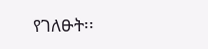የገለፁት፡፡